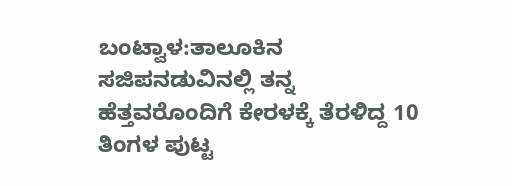ಬಂಟ್ವಾಳ:ತಾಲೂಕಿನ ಸಜಿಪನಡುವಿನಲ್ಲಿ ತನ್ನ ಹೆತ್ತವರೊಂದಿಗೆ ಕೇರಳಕ್ಕೆ ತೆರಳಿದ್ದ 10 ತಿಂಗಳ ಪುಟ್ಟ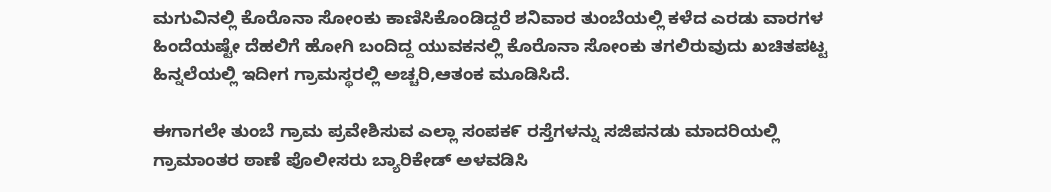ಮಗುವಿನಲ್ಲಿ ಕೊರೊನಾ ಸೋಂಕು ಕಾಣಿಸಿಕೊಂಡಿದ್ದರೆ ಶನಿವಾರ ತುಂಬೆಯಲ್ಲಿ ಕಳೆದ ಎರಡು ವಾರಗಳ ಹಿಂದೆಯಷ್ಟೇ ದೆಹಲಿಗೆ ಹೋಗಿ ಬಂದಿದ್ದ ಯುವಕನಲ್ಲಿ ಕೊರೊನಾ ಸೋಂಕು ತಗಲಿರುವುದು ಖಚಿತಪಟ್ಟ ಹಿನ್ನಲೆಯಲ್ಲಿ ಇದೀಗ ಗ್ರಾಮಸ್ಥರಲ್ಲಿ ಅಚ್ಚರಿ,ಆತಂಕ ಮೂಡಿಸಿದೆ.

ಈಗಾಗಲೇ ತುಂಬೆ ಗ್ರಾಮ ಪ್ರವೇಶಿಸುವ ಎಲ್ಲಾ ಸಂಪಕ೯ ರಸ್ತೆಗಳನ್ನು ಸಜಿಪನಡು ಮಾದರಿಯಲ್ಲಿ ಗ್ರಾಮಾಂತರ ಠಾಣೆ ಪೊಲೀಸರು ಬ್ಯಾರಿಕೇಡ್ ಅಳವಡಿಸಿ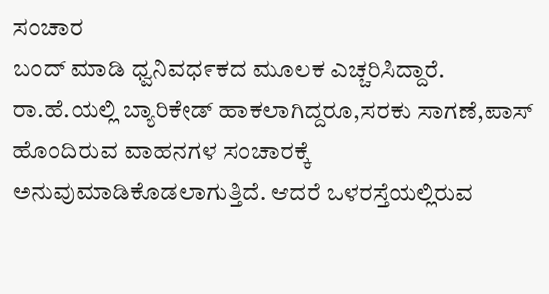ಸಂಚಾರ
ಬಂದ್ ಮಾಡಿ ಧ್ವನಿವಧ೯ಕದ ಮೂಲಕ ಎಚ್ಚರಿಸಿದ್ದಾರೆ. ರಾ.ಹೆ.ಯಲ್ಲಿ ಬ್ಯಾರಿಕೇಡ್ ಹಾಕಲಾಗಿದ್ದರೂ,ಸರಕು ಸಾಗಣೆ,ಪಾಸ್ ಹೊಂದಿರುವ ವಾಹನಗಳ ಸಂಚಾರಕ್ಕೆ ಅನುವುಮಾಡಿಕೊಡಲಾಗುತ್ತಿದೆ. ಆದರೆ ಒಳರಸ್ತೆಯಲ್ಲಿರುವ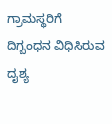ಗ್ರಾಮಸ್ಥರಿಗೆ ದಿಗ್ಬಂಧನ ವಿಧಿಸಿರುವ ದೖಶ್ಯ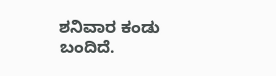ಶನಿವಾರ ಕಂಡು ಬಂದಿದೆ.